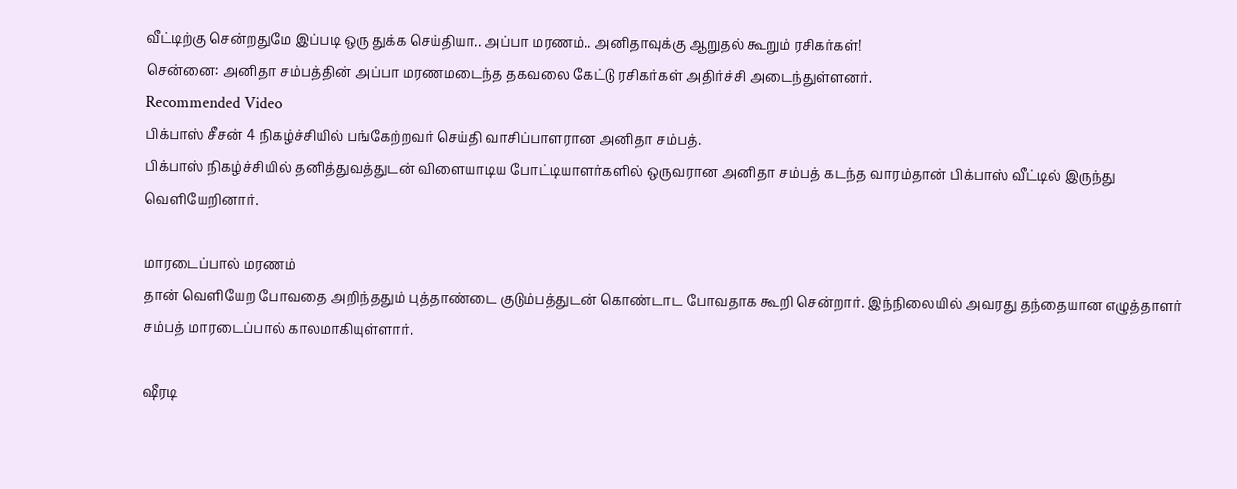வீட்டிற்கு சென்றதுமே இப்படி ஒரு துக்க செய்தியா.. அப்பா மரணம்.. அனிதாவுக்கு ஆறுதல் கூறும் ரசிகர்கள்!
சென்னை: அனிதா சம்பத்தின் அப்பா மரணமடைந்த தகவலை கேட்டு ரசிகர்கள் அதிர்ச்சி அடைந்துள்ளனர்.
Recommended Video
பிக்பாஸ் சீசன் 4 நிகழ்ச்சியில் பங்கேற்றவர் செய்தி வாசிப்பாளரான அனிதா சம்பத்.
பிக்பாஸ் நிகழ்ச்சியில் தனித்துவத்துடன் விளையாடிய போட்டியாளர்களில் ஒருவரான அனிதா சம்பத் கடந்த வாரம்தான் பிக்பாஸ் வீட்டில் இருந்து வெளியேறினார்.

மாரடைப்பால் மரணம்
தான் வெளியேற போவதை அறிந்ததும் புத்தாண்டை குடும்பத்துடன் கொண்டாட போவதாக கூறி சென்றார். இந்நிலையில் அவரது தந்தையான எழுத்தாளர் சம்பத் மாரடைப்பால் காலமாகியுள்ளார்.

ஷீரடி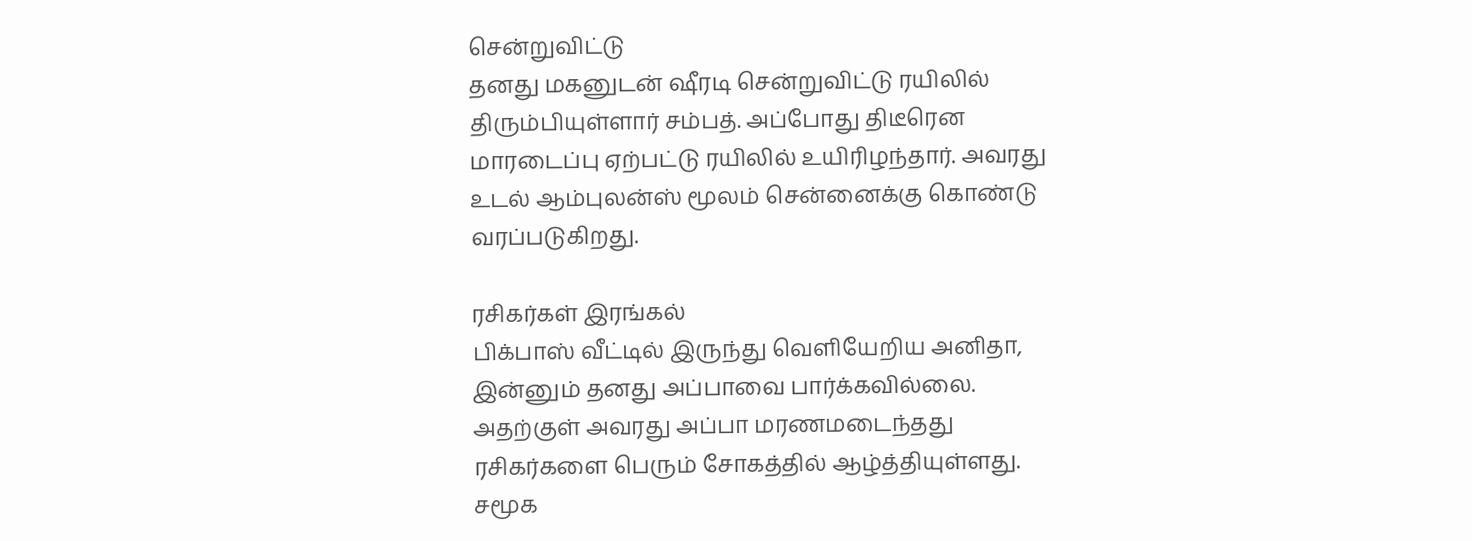சென்றுவிட்டு
தனது மகனுடன் ஷீரடி சென்றுவிட்டு ரயிலில் திரும்பியுள்ளார் சம்பத். அப்போது திடீரென மாரடைப்பு ஏற்பட்டு ரயிலில் உயிரிழந்தார். அவரது உடல் ஆம்புலன்ஸ் மூலம் சென்னைக்கு கொண்டு வரப்படுகிறது.

ரசிகர்கள் இரங்கல்
பிக்பாஸ் வீட்டில் இருந்து வெளியேறிய அனிதா, இன்னும் தனது அப்பாவை பார்க்கவில்லை. அதற்குள் அவரது அப்பா மரணமடைந்தது ரசிகர்களை பெரும் சோகத்தில் ஆழ்த்தியுள்ளது. சமூக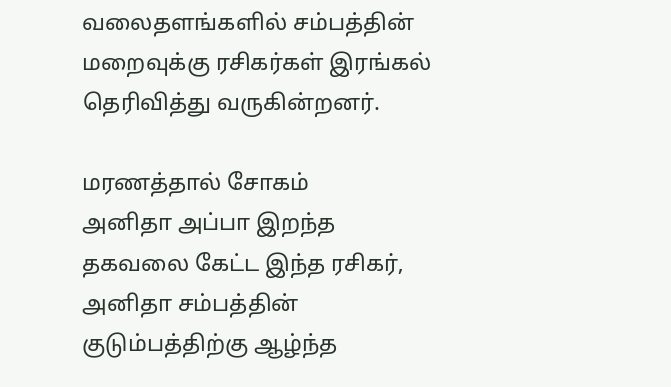வலைதளங்களில் சம்பத்தின் மறைவுக்கு ரசிகர்கள் இரங்கல் தெரிவித்து வருகின்றனர்.

மரணத்தால் சோகம்
அனிதா அப்பா இறந்த தகவலை கேட்ட இந்த ரசிகர், அனிதா சம்பத்தின் குடும்பத்திற்கு ஆழ்ந்த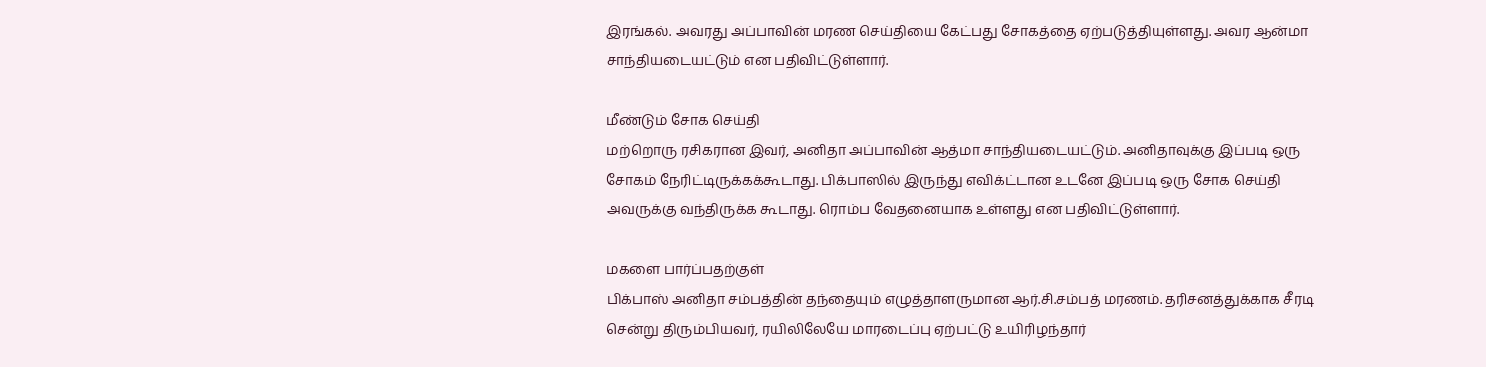இரங்கல். அவரது அப்பாவின் மரண செய்தியை கேட்பது சோகத்தை ஏற்படுத்தியுள்ளது. அவர ஆன்மா சாந்தியடையட்டும் என பதிவிட்டுள்ளார்.

மீண்டும் சோக செய்தி
மற்றொரு ரசிகரான இவர், அனிதா அப்பாவின் ஆத்மா சாந்தியடையட்டும். அனிதாவுக்கு இப்படி ஒரு சோகம் நேரிட்டிருக்கக்கூடாது. பிக்பாஸில் இருந்து எவிக்ட்டான உடனே இப்படி ஒரு சோக செய்தி அவருக்கு வந்திருக்க கூடாது. ரொம்ப வேதனையாக உள்ளது என பதிவிட்டுள்ளார்.

மகளை பார்ப்பதற்குள்
பிக்பாஸ் அனிதா சம்பத்தின் தந்தையும் எழுத்தாளருமான ஆர்.சி.சம்பத் மரணம். தரிசனத்துக்காக சீரடி சென்று திரும்பியவர், ரயிலிலேயே மாரடைப்பு ஏற்பட்டு உயிரிழந்தார்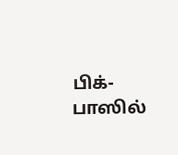பிக்-பாஸில்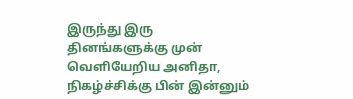இருந்து இரு தினங்களுக்கு முன் வெளியேறிய அனிதா, நிகழ்ச்சிக்கு பின் இன்னும்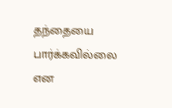தந்தையை பார்க்கவில்லை என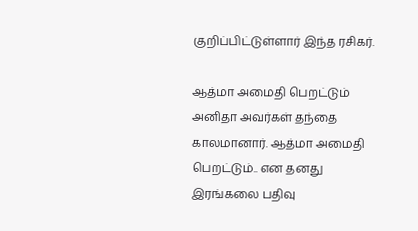குறிப்பிட்டுள்ளார் இந்த ரசிகர்.

ஆத்மா அமைதி பெறட்டும்
அனிதா அவர்கள் தந்தை காலமானார். ஆத்மா அமைதி பெறட்டும்.. என தனது இரங்கலை பதிவு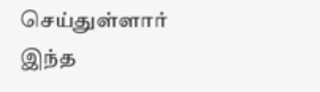செய்துள்ளார் இந்த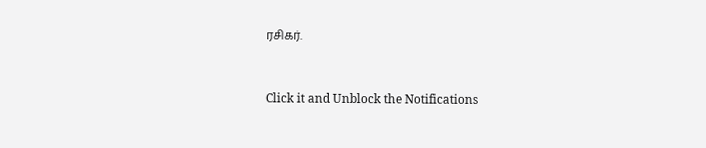ரசிகர்.


Click it and Unblock the Notifications